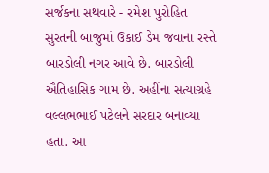સર્જકના સથવારે - રમેશ પુરોહિત
સુરતની બાજુમાં ઉકાઈ ડેમ જવાના રસ્તે બારડોલી નગર આવે છે. બારડોલી ઐતિહાસિક ગામ છે. અહીંના સત્યાગ્રહે વલ્લભભાઈ પટેલને સરદાર બનાવ્યા હતા. આ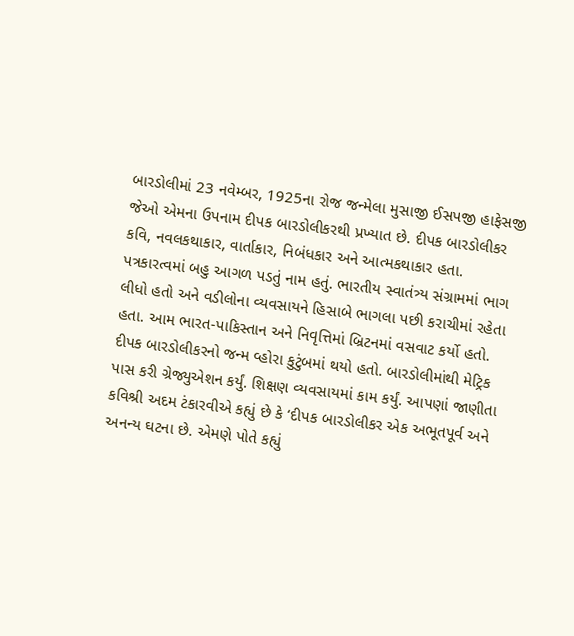બારડોલીમાં 23 નવેમ્બર, 1925ના રોજ જન્મેલા મુસાજી ઈસપજી હાફેસજી જેઓ એમના ઉપનામ દીપક બારડોલીકરથી પ્રખ્યાત છે. દીપક બારડોલીકર કવિ, નવલકથાકાર, વાર્તાકાર, નિબંધકાર અને આત્મકથાકાર હતા. પત્રકારત્વમાં બહુ આગળ પડતું નામ હતું. ભારતીય સ્વાતંત્ર્ય સંગ્રામમાં ભાગ લીધો હતો અને વડીલોના વ્યવસાયને હિસાબે ભાગલા પછી કરાચીમાં રહેતા હતા. આમ ભારત-પાકિસ્તાન અને નિવૃત્તિમાં બ્રિટનમાં વસવાટ કર્યો હતો.
દીપક બારડોલીકરનો જન્મ વ્હોરા કુટુંબમાં થયો હતો. બારડોલીમાંથી મેટ્રિક પાસ કરી ગ્રેજ્યુએશન કર્યું. શિક્ષણ વ્યવસાયમાં કામ કર્યું. આપણાં જાણીતા કવિશ્રી અદમ ટંકારવીએ કહ્યું છે કે ‘દીપક બારડોલીકર એક અભૂતપૂર્વ અને અનન્ય ઘટના છે. એમણે પોતે કહ્યું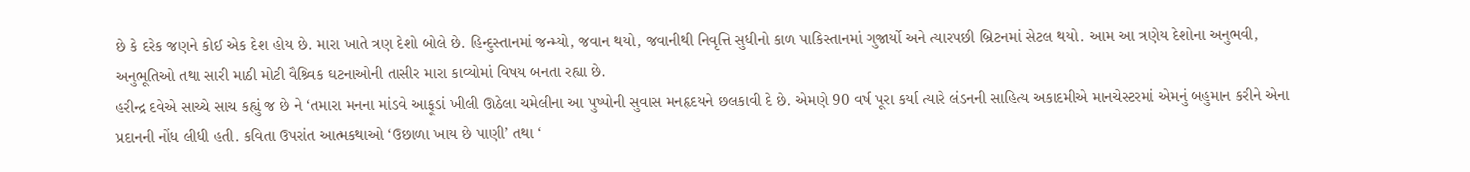છે કે દરેક જણને કોઈ એક દેશ હોય છે. મારા ખાતે ત્રણ દેશો બોલે છે. હિન્દુસ્તાનમાં જન્મ્યો, જવાન થયો, જવાનીથી નિવૃત્તિ સુધીનો કાળ પાકિસ્તાનમાં ગુજાર્યો અને ત્યારપછી બ્રિટનમાં સેટલ થયો. આમ આ ત્રણેય દેશોના અનુભવી, અનુભૂતિઓ તથા સારી માઠી મોટી વૈશ્ર્વિક ઘટનાઓની તાસીર મારા કાવ્યોમાં વિષય બનતા રહ્યા છે.
હરીન્દ્ર દવેએ સાચ્ચે સાચ કહ્યું જ છે ને ‘તમારા મનના માંડવે આફૂડાં ખીલી ઊઠેલા ચમેલીના આ પુષ્પોની સુવાસ મનહૃદયને છલકાવી દે છે. એમણે 90 વર્ષ પૂરા કર્યા ત્યારે લંડનની સાહિત્ય અકાદમીએ માનચેસ્ટરમાં એમનું બહુમાન કરીને એના પ્રદાનની નોંધ લીધી હતી. કવિતા ઉપરાંત આત્મકથાઓ ‘ઉછાળા ખાય છે પાણી’ તથા ‘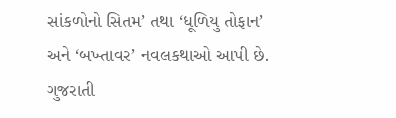સાંકળોનો સિતમ’ તથા ‘ધૂળિયુ તોફાન’ અને ‘બખ્તાવર’ નવલકથાઓ આપી છે. ગુજરાતી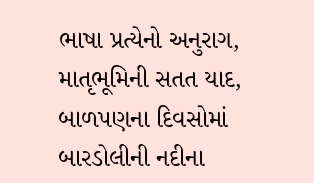ભાષા પ્રત્યેનો અનુરાગ, માતૃભૂમિની સતત યાદ, બાળપણના દિવસોમાં બારડોલીની નદીના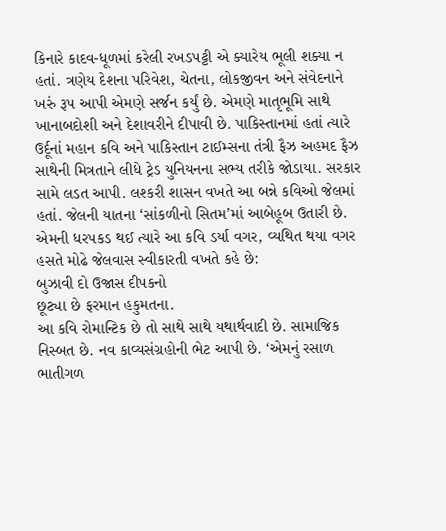કિનારે કાદવ-ધૂળમાં કરેલી રખડપટ્ટી એ ક્યારેય ભૂલી શક્યા ન હતાં. ત્રણેય દેશના પરિવેશ, ચેતના, લોકજીવન અને સંવેદનાને ખરું રૂપ આપી એમણે સર્જન કર્યું છે. એમણે માતૃભૂમિ સાથે ખાનાબદોશી અને દેશાવરીને દીપાવી છે. પાકિસ્તાનમાં હતાં ત્યારે ઉર્દૂનાં મહાન કવિ અને પાકિસ્તાન ટાઈમ્સના તંત્રી ફૈઝ અહમદ ફૈઝ સાથેની મિત્રતાને લીધે ટ્રેડ યુનિયનના સભ્ય તરીકે જોડાયા. સરકાર સામે લડત આપી. લશ્કરી શાસન વખતે આ બન્ને કવિઓ જેલમાં હતાં. જેલની યાતના ‘સાંકળીનો સિતમ’માં આબેહૂબ ઉતારી છે. એમની ધરપકડ થઈ ત્યારે આ કવિ ડર્યા વગર, વ્યથિત થયા વગર હસતે મોઢે જેલવાસ સ્વીકારતી વખતે કહે છે:
બુઝાવી દો ઉજાસ દીપકનો
છૂટ્યા છે ફરમાન હકુમતના.
આ કવિ રોમાન્ટિક છે તો સાથે સાથે યથાર્થવાદી છે. સામાજિક નિસ્બત છે. નવ કાવ્યસંગ્રહોની ભેટ આપી છે. ‘એમનું રસાળ ભાતીગળ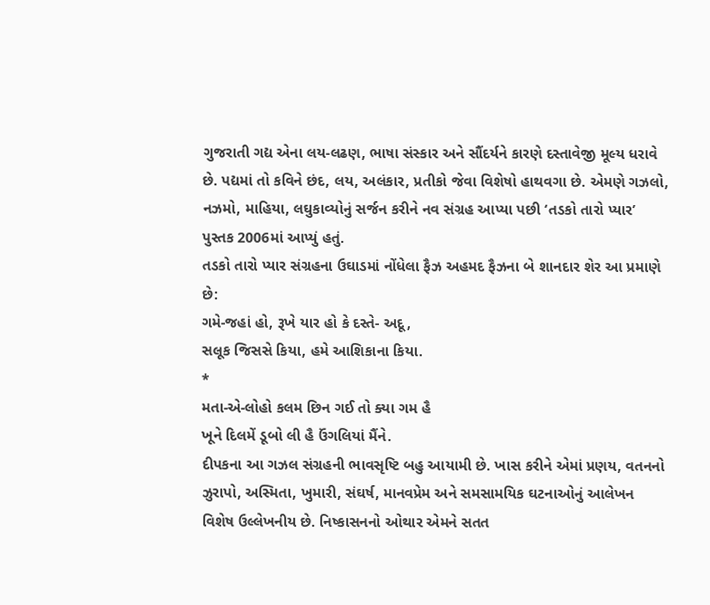ગુજરાતી ગદ્ય એના લય-લઢણ, ભાષા સંસ્કાર અને સૌંદર્યને કારણે દસ્તાવેજી મૂલ્ય ધરાવે છે. પદ્યમાં તો કવિને છંદ, લય, અલંકાર, પ્રતીકો જેવા વિશેષો હાથવગા છે. એમણે ગઝલો, નઝમો, માહિયા, લઘુકાવ્યોનું સર્જન કરીને નવ સંગ્રહ આપ્યા પછી ‘તડકો તારો પ્યાર’ પુસ્તક 2006માં આપ્યું હતું.
તડકો તારો પ્યાર સંગ્રહના ઉઘાડમાં નોંધેલા ફૈઝ અહમદ ફૈઝના બે શાનદાર શેર આ પ્રમાણે છે:
ગમે-જહાં હો, રૂખે યાર હો કે દસ્તે- અદૂ,
સલૂક જિસસે કિયા, હમે આશિકાના કિયા.
*
મતા-એ-લોહો કલમ છિન ગઈ તો ક્યા ગમ હૈ
ખૂને દિલમેં ડૂબો લી હૈ ઉંગલિયાં મૈંને.
દીપકના આ ગઝલ સંગ્રહની ભાવસૃષ્ટિ બહુ આયામી છે. ખાસ કરીને એમાં પ્રણય, વતનનો ઝુરાપો, અસ્મિતા, ખુમારી, સંઘર્ષ, માનવપ્રેમ અને સમસામયિક ઘટનાઓનું આલેખન વિશેષ ઉલ્લેખનીય છે. નિષ્કાસનનો ઓથાર એમને સતત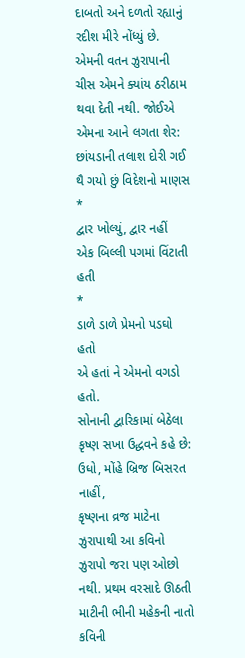દાબતો અને દળતો રહ્યાનું રદીશ મીરે નોંધ્યું છે.
એમની વતન ઝુરાપાની ચીસ એમને ક્યાંય ઠરીઠામ થવા દેતી નથી. જોઈએ એમના આને લગતા શેર:
છાંયડાની તલાશ દોરી ગઈ
થૈ ગયો છું વિદેશનો માણસ
*
દ્વાર ખોલ્યું, દ્વાર નહીં
એક બિલ્લી પગમાં વિંટાતી હતી
*
ડાળે ડાળે પ્રેમનો પડઘો હતો
એ હતાં ને એમનો વગડો હતો.
સોનાની દ્વારિકામાં બેઠેલા કૃષ્ણ સખા ઉદ્ધવને કહે છે: ઉધો, મોંહે બ્રિજ બિસરત નાહીં,
કૃષ્ણના વ્રજ માટેના ઝુરાપાથી આ કવિનો ઝુરાપો જરા પણ ઓછો નથી. પ્રથમ વરસાદે ઊઠતી માટીની ભીની મહેકની નાતો કવિની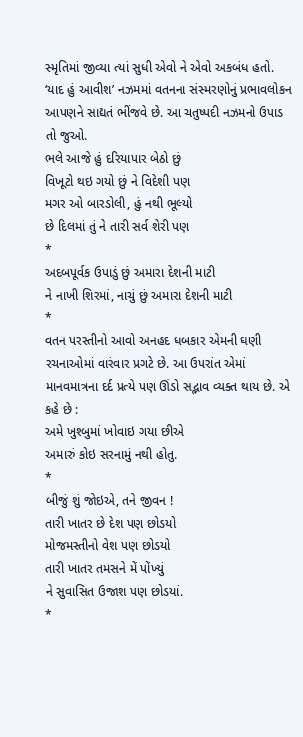સ્મૃતિમાં જીવ્યા ત્યાં સુધી એવો ને એવો અકબંધ હતો. ‘યાદ હું આવીશ’ નઝમમાં વતનના સંસ્મરણોનું પ્રભાવલોકન આપણને સાદ્યતં ભીંજવે છે. આ ચતુષ્પદી નઝમનો ઉપાડ તો જુઓ.
ભલે આજે હું દરિયાપાર બેઠો છું
વિખૂટો થઇ ગયો છું ને વિદેશી પણ
મગર ઓ બારડોલી, હું નથી ભૂલ્યો
છે દિલમાં તું ને તારી સર્વ શેરી પણ
*
અદબપૂર્વક ઉપાડું છું અમારા દેશની માટી
ને નાખી શિરમાં, નાચું છું અમારા દેશની માટી
*
વતન પરસ્તીનો આવો અનહદ ધબકાર એમની ઘણી રચનાઓમાં વારંવાર પ્રગટે છે. આ ઉપરાંત એમાં માનવમાત્રના દર્દ પ્રત્યે પણ ઊંડો સદ્ભાવ વ્યક્ત થાય છે. એ કહે છે :
અમે ખુશ્બુમાં ખોવાઇ ગયા છીએ
અમારું કોઇ સરનામું નથી હોતુ.
*
બીજું શું જોઇએ, તને જીવન !
તારી ખાતર છે દેશ પણ છોડયો
મોજમસ્તીનો વેશ પણ છોડયો
તારી ખાતર તમસને મેં પોંખ્યું
ને સુવાસિત ઉજાશ પણ છોડયાં.
*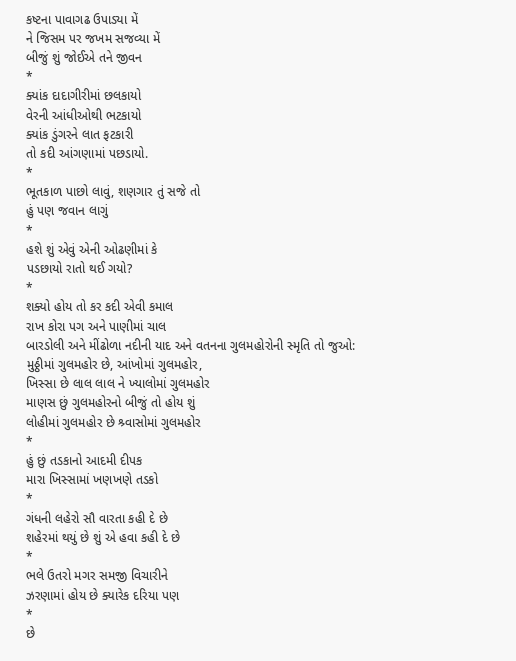કષ્ટના પાવાગઢ ઉપાડ્યા મેં
ને જિસમ પર જખમ સજવ્યા મેં
બીજું શું જોઈએ તને જીવન
*
ક્યાંક દાદાગીરીમાં છલકાયો
વેરની આંધીઓથી ભટકાયો
ક્યાંક ડુંગરને લાત ફટકારી
તો કદી આંગણામાં પછડાયો.
*
ભૂતકાળ પાછો લાવું, શણગાર તું સજે તો
હું પણ જવાન લાગું
*
હશે શું એવું એની ઓઢણીમાં કે
પડછાયો રાતો થઈ ગયો?
*
શક્યો હોય તો કર કદી એવી કમાલ
રાખ કોરા પગ અને પાણીમાં ચાલ
બારડોલી અને મીંઢોળા નદીની યાદ અને વતનના ગુલમહોરોની સ્મૃતિ તો જુઓ:
મુઠ્ઠીમાં ગુલમહોર છે, આંખોમાં ગુલમહોર,
ખિસ્સા છે લાલ લાલ ને ખ્યાલોમાં ગુલમહોર
માણસ છું ગુલમહોરનો બીજું તો હોય શું
લોહીમાં ગુલમહોર છે શ્ર્વાસોમાં ગુલમહોર
*
હું છું તડકાનો આદમી દીપક
મારા ખિસ્સામાં ખણખણે તડકો
*
ગંધની લહેરો સૌ વારતા કહી દે છે
શહેરમાં થયું છે શું એ હવા કહી દે છે
*
ભલે ઉતરો મગર સમજી વિચારીને
ઝરણામાં હોય છે ક્યારેક દરિયા પણ
*
છે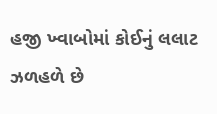હજી ખ્વાબોમાં કોઈનું લલાટ
ઝળહળે છે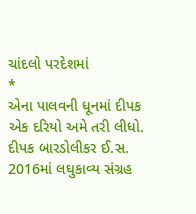ચાંદલો પરદેશમાં
*
એના પાલવની ધૂનમાં દીપક
એક દરિયો અમે તરી લીધો.
દીપક બારડોલીકર ઈ.સ. 2016માં લઘુકાવ્ય સંગ્રહ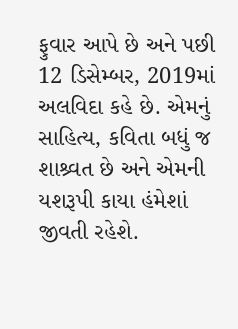ફુવાર આપે છે અને પછી 12 ડિસેમ્બર, 2019માં અલવિદા કહે છે. એમનું સાહિત્ય, કવિતા બધું જ શાશ્ર્વત છે અને એમની યશરૂપી કાયા હંમેશાં જીવતી રહેશે.